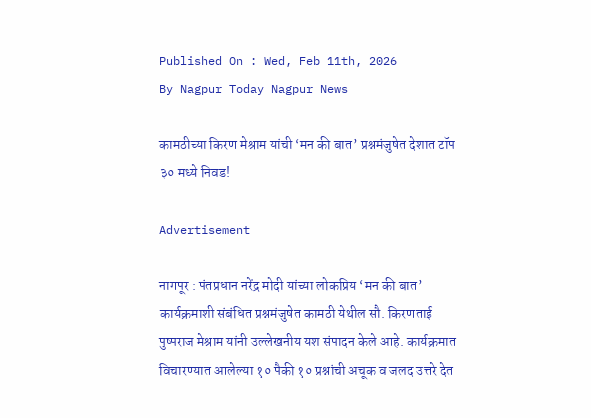Published On : Wed, Feb 11th, 2026
By Nagpur Today Nagpur News

कामठीच्या किरण मेश्राम यांची ‘मन की बात’ प्रश्नमंजुषेत देशात टॉप ३० मध्ये निवड!

Advertisement

नागपूर : पंतप्रधान नरेंद्र मोदी यांच्या लोकप्रिय ‘मन की बात’ कार्यक्रमाशी संबंधित प्रश्नमंजुषेत कामठी येथील सौ. किरणताई पुष्पराज मेश्राम यांनी उल्लेखनीय यश संपादन केले आहे. कार्यक्रमात विचारण्यात आलेल्या १० पैकी १० प्रश्नांची अचूक व जलद उत्तरे देत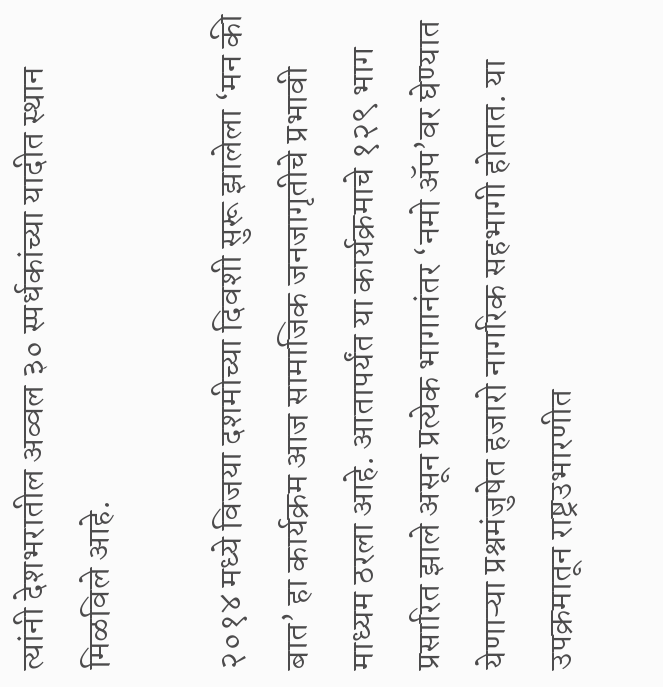त्यांनी देशभरातील अव्वल ३० स्पर्धकांच्या यादीत स्थान मिळविले आहे.

२०१४ मध्ये विजया दशमीच्या दिवशी सुरू झालेला ‘मन की बात’ हा कार्यक्रम आज सामाजिक जनजागृतीचे प्रभावी माध्यम ठरला आहे. आतापर्यंत या कार्यक्रमाचे १२९ भाग प्रसारित झाले असून प्रत्येक भागानंतर ‘नमो ॲप’वर घेण्यात येणाऱ्या प्रश्नमंजुषेत हजारो नागरिक सहभागी होतात. या उपक्रमातून राष्ट्रउभारणीत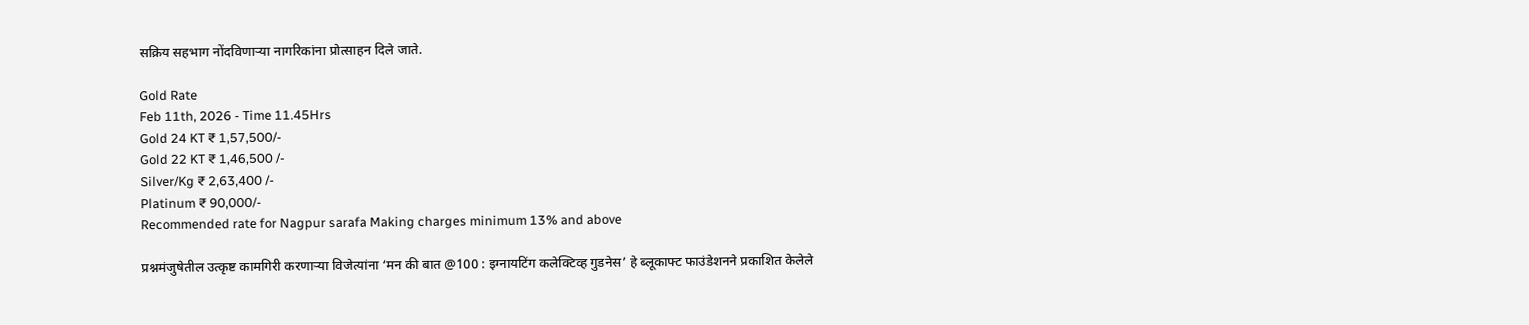सक्रिय सहभाग नोंदविणाऱ्या नागरिकांना प्रोत्साहन दिले जाते.

Gold Rate
Feb 11th, 2026 - Time 11.45Hrs
Gold 24 KT ₹ 1,57,500/-
Gold 22 KT ₹ 1,46,500 /-
Silver/Kg ₹ 2,63,400 /-
Platinum ₹ 90,000/-
Recommended rate for Nagpur sarafa Making charges minimum 13% and above

प्रश्नमंजुषेतील उत्कृष्ट कामगिरी करणाऱ्या विजेत्यांना ‘मन की बात @100 : इग्नायटिंग कलेक्टिव्ह गुडनेस’ हे ब्लूकाफ्ट फाउंडेशनने प्रकाशित केलेले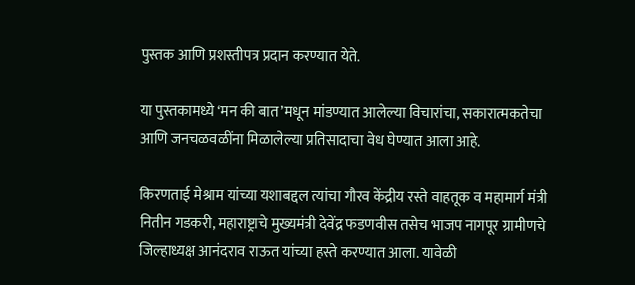पुस्तक आणि प्रशस्तीपत्र प्रदान करण्यात येते.

या पुस्तकामध्ये ‘मन की बात’मधून मांडण्यात आलेल्या विचारांचा, सकारात्मकतेचा आणि जनचळवळींना मिळालेल्या प्रतिसादाचा वेध घेण्यात आला आहे.

किरणताई मेश्राम यांच्या यशाबद्दल त्यांचा गौरव केंद्रीय रस्ते वाहतूक व महामार्ग मंत्री नितीन गडकरी, महाराष्ट्राचे मुख्यमंत्री देवेंद्र फडणवीस तसेच भाजप नागपूर ग्रामीणचे जिल्हाध्यक्ष आनंदराव राऊत यांच्या हस्ते करण्यात आला. यावेळी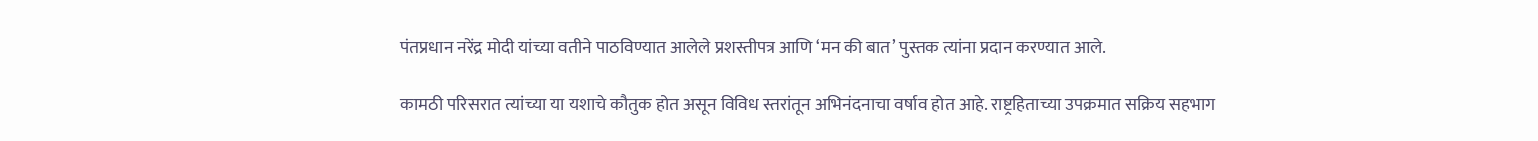पंतप्रधान नरेंद्र मोदी यांच्या वतीने पाठविण्यात आलेले प्रशस्तीपत्र आणि ‘मन की बात’ पुस्तक त्यांना प्रदान करण्यात आले.

कामठी परिसरात त्यांच्या या यशाचे कौतुक होत असून विविध स्तरांतून अभिनंदनाचा वर्षाव होत आहे. राष्ट्रहिताच्या उपक्रमात सक्रिय सहभाग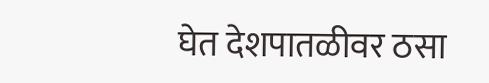घेत देशपातळीवर ठसा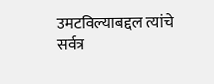उमटविल्याबद्दल त्यांचे सर्वत्र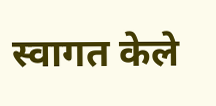स्वागत केले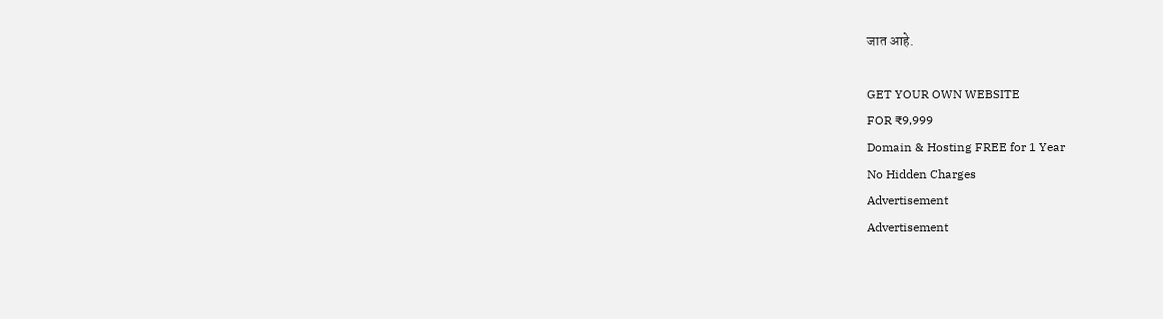जात आहे.

GET YOUR OWN WEBSITE
FOR ₹9,999
Domain & Hosting FREE for 1 Year
No Hidden Charges
Advertisement
Advertisement